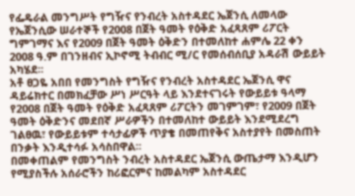የፌዴራል መንግሥት የግዥና የንብረት አስተዳደር ኤጀንሲ ለመላው የኤጀንሲው ሠራተኞች የ2008 በጀት ዓመት የዕቅድ አፈጻጸም ሪፖርት ግምገማና እና የ2009 በጀት ዓመት ዕቅድን በተመለከተ ሐምሌ 22 ቀን 2008 ዓ.ም በገንዘብና ኢኮኖሚ ትብብር ሚ/ር የመሰብሰቢያ አዳራሽ ውይይት አካሄደ፡፡
አቶ ፀጋዬ አበበ የመንግስት የግዥና የንብረት አስተዳደር ኤጀንሲ ዋና ዳይሬክተር በመክፈቻው ሥነ ሥርዓት ላይ እንደተናገሩት የውይይቱ ዓላማ የ2008 በጀት ዓመት የዕቅድ አፈጻጸም ሪፖርትን መገምገም፣ የ2009 በጀት ዓመት ዕቅድንና መደበኛ ሥራዎችን በተመለከተ ውይይት እንደሚደረግ ገልፀዉ፣ የውይይቱም ተሳታፊዎች ጥያቄ በመጠየቅና አስተያየት በመስጠት በንቃት እንዲተሳፉ አሳስበዋል፡፡
በመቀጠልም የመንግስት ንብረት አስተዳደር ኤጀንሲ ውጤታማ እንዲሆን የሚያስችሉ አሰራሮችን ከሪፎርምና ከመልካም አስተዳደር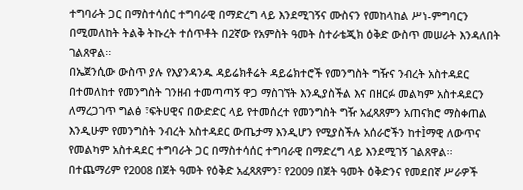ተግባራት ጋር በማስተሳሰር ተግባራዊ በማድረግ ላይ እንደሚገኝና ሙስናን የመከላከል ሥነ-ምግባርን በሚመለከት ትልቅ ትኩረት ተሰጥቶት በ2ኛው የአምስት ዓመት ስተራቴጂክ ዕቅድ ውስጥ መሠራት እንዳለበት ገልጸዋል፡፡
በኤጀንሲው ውስጥ ያሉ የእያንዳንዱ ዳይሬክቶሬት ዳይሬክተሮች የመንግስት ግዥና ንብረት አስተዳደር በተመለከተ የመንግስት ገንዘብ ተመጣጣኝ ዋጋ ማስገኘት እንዲያስችል እና በዘርፉ መልካም አስተዳደርን ለማረጋገጥ ግልፅ ፣ፍትሀዊና በውድድር ላይ የተመሰረተ የመንግስት ግዥ አፈጻጸምን አጠናክሮ ማስቀጠል እንዲሁም የመንግስት ንብረት አስተዳደር ውጤታማ እንዲሆን የሚያስችሉ አሰራሮችን ከተÌማዊ ለውጥና የመልካም አስተዳደር ተግባራት ጋር በማስተሳሰር ተግባራዊ በማድረግ ላይ እንደሚገኝ ገልጸዋል፡፡
በተጨማሪም የ2008 በጀት ዓመት የዕቅድ አፈጻጸምን፣ የ2009 በጀት ዓመት ዕቅድንና የመደበኛ ሥራዎች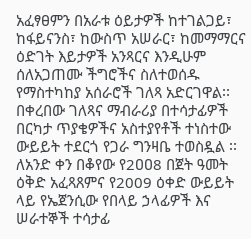አፈፃፀምን በአራቱ ዕይታዎች ከተገልጋይ፣ ከፋይናንስ፣ ከውስጥ አሠራር፣ ከመማማርና ዕድገት እይታዎች አንጻርና እንዲሁም ሰለአጋጠሙ ችግሮችና ስለተወሰዱ የማስተካከያ አሰራሮች ገለጻ አድርገዋል፡፡
በቀረበው ገለጻና ማብራሪያ በተሳታፊዎች በርካታ ጥያቄዎችና አስተያየቶች ተነስተው ውይይት ተደርጎ የጋራ ግንዛቤ ተወስዷል ፡፡
ለአንድ ቀን በቆየው የ2ዐዐ8 በጀት ዓመት ዕቅድ አፈጻጸምና የ2009 ዕቀድ ውይይት ላይ የኤጀንሲው የበላይ ኃላፊዎች እና ሠራተኞች ተሳታፊ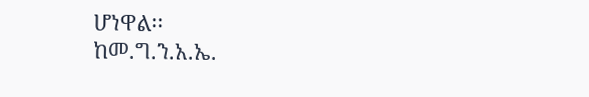ሆነዋል፡፡
ከመ.ግ.ን.አ.ኤ.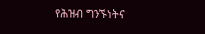የሕዝብ ግንኙነትና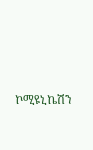ኮሚዩኒኬሽን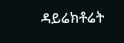ዳይሬክቶሬት